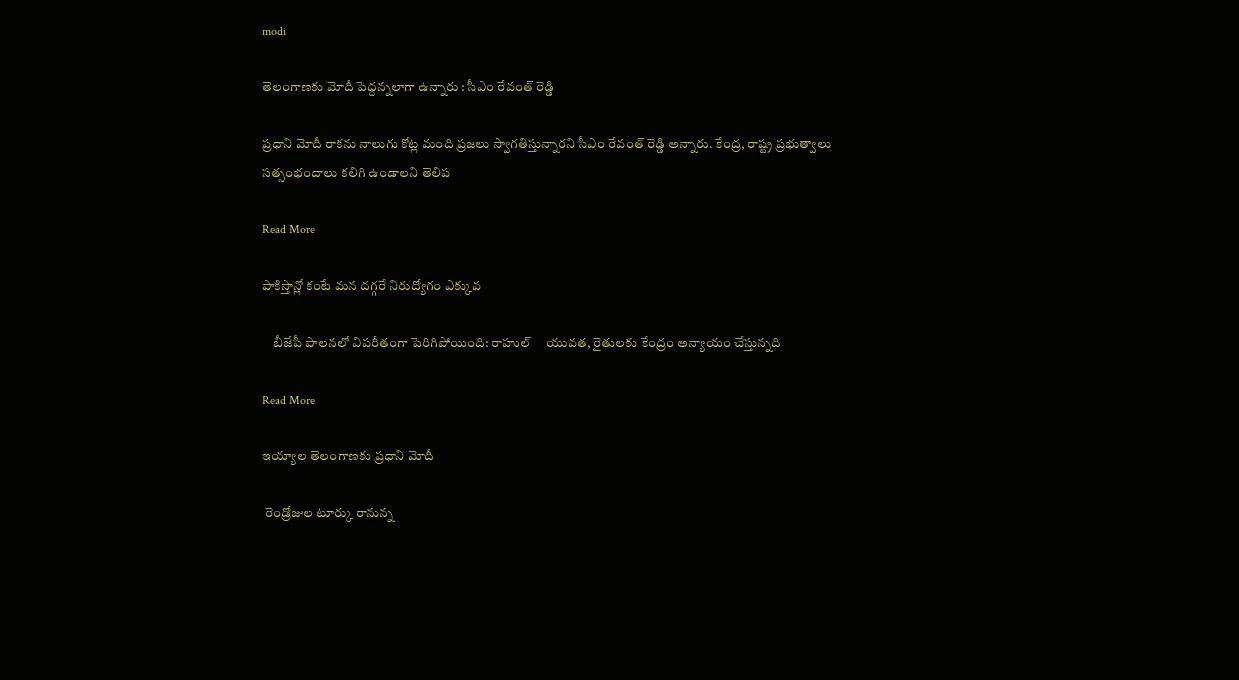modi

తెలంగాణకు మోదీ పెద్దన్నలాగా ఉన్నారు : సీఎం రేవంత్ రెడ్డి

ప్రధాని మోదీ రాకను నాలుగు కోట్ల మంది ప్రజలు స్వాగతిస్తున్నారని సీఎం రేవంత్ రెడ్డి అన్నారు. కేంద్ర, రాష్ట్ర ప్రభుత్వాలు సత్సంభందాలు కలిగి ఉండాలని తెలిప

Read More

పాకిస్తాన్లో కంటే మన దగ్గరే నిరుద్యోగం ఎక్కువ

    బీజేపీ పాలనలో విపరీతంగా పెరిగిపోయింది: రాహుల్     యువత, రైతులకు కేంద్రం అన్యాయం చేస్తున్నది

Read More

ఇయ్యాల తెలంగాణకు ప్రధాని మోదీ

 రెండ్రోజుల టూర్కు రానున్న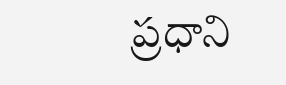ప్రధాని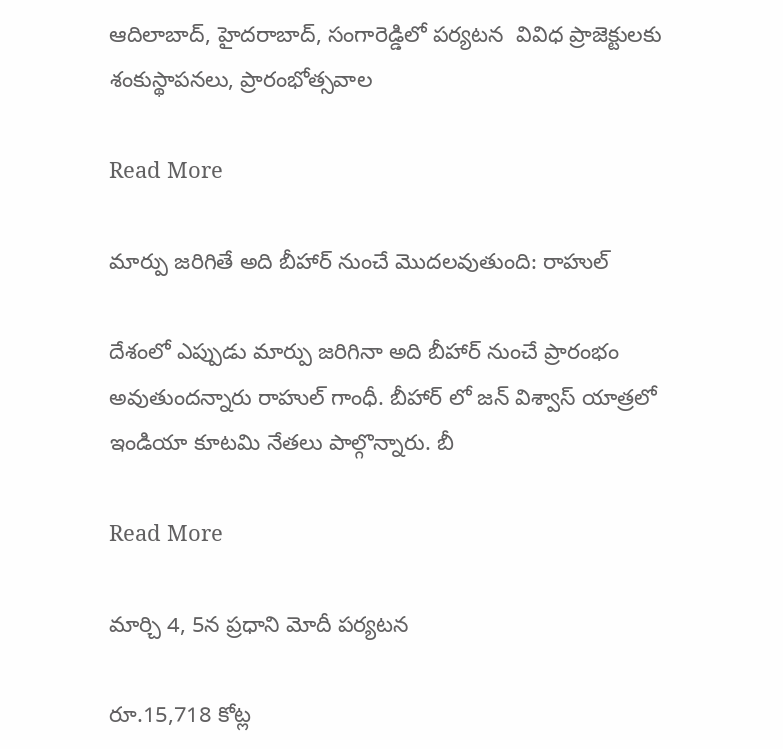ఆదిలాబాద్, హైదరాబాద్, సంగారెడ్డిలో పర్యటన  వివిధ ప్రాజెక్టులకు శంకుస్థాపనలు, ప్రారంభోత్సవాల

Read More

మార్పు జరిగితే అది బీహార్ నుంచే మొదలవుతుంది: రాహుల్

దేశంలో ఎప్పుడు మార్పు జరిగినా అది బీహార్ నుంచే ప్రారంభం అవుతుందన్నారు రాహుల్ గాంధీ. బీహార్ లో జన్ విశ్వాస్ యాత్రలో ఇండియా కూటమి నేతలు పాల్గొన్నారు. బీ

Read More

మార్చి 4, 5న ప్రధాని మోదీ పర్యటన

రూ.15,718 కోట్ల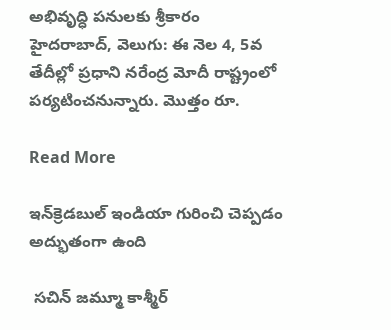అభివృద్ధి పనులకు శ్రీకారం హైదరాబాద్, వెలుగు: ఈ నెల 4, 5వ తేదీల్లో ప్రధాని నరేంద్ర మోదీ రాష్ట్రంలో పర్యటించనున్నారు. మొత్తం రూ.

Read More

ఇన్‌‌క్రెడబుల్‌‌ ఇండియా గురించి చెప్పడం అద్భుతంగా ఉంది

 సచిన్‌‌ జమ్మూ కాశ్మీర్‌‌‌‌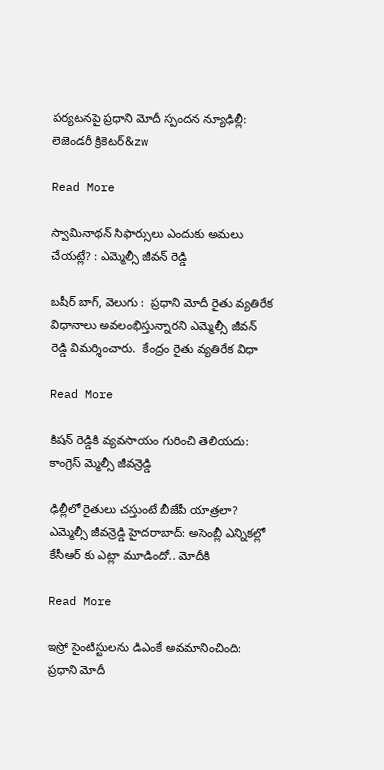పర్యటనపై ప్రధాని మోదీ స్పందన న్యూఢిల్లీ: లెజెండరీ క్రికెటర్‌‌&zw

Read More

స్వామినాథన్ సిఫార్సులు ఎందుకు అమలు చేయట్లే? : ఎమ్మెల్సీ జీవన్ రెడ్డి

బషీర్ బాగ్, వెలుగు :  ప్రధాని మోదీ రైతు వ్యతిరేక విధానాలు అవలంభిస్తున్నారని ఎమ్మెల్సీ జీవన్ రెడ్డి విమర్శించారు.  కేంద్రం రైతు వ్యతిరేక విధా

Read More

కిషన్ రెడ్డికి వ్యవసాయం గురించి తెలియదు: కాంగ్రెస్ మ్మెల్సీ జీవన్రెడ్డి

ఢిల్లీలో రైతులు చస్తుంటే బీజేపీ యాత్రలా? ఎమ్మెల్సీ జీవన్రెడ్డి హైదరాబాద్: అసెంబ్లీ ఎన్నికల్లో కేసీఆర్ కు ఎట్లా మూడిందో.. మోదీకి

Read More

ఇస్రో సైంటిస్టులను డిఎంకే అవమానించింది: ప్రధాని మోదీ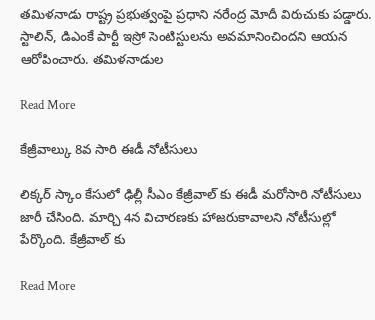తమిళనాడు రాష్ట్ర ప్రభుత్వంపై ప్రధాని నరేంద్ర మోదీ విరుచుకు పడ్డారు. స్టాలిన్, డిఎంకే పార్టీ ఇస్రో సెంటిస్టులను అవమానించిందని ఆయన ఆరోపించారు. తమిళనాడుల

Read More

కేజ్రీవాల్కు 8వ సారి ఈడీ నోటీసులు

లిక్కర్ స్కాం కేసులో ఢిల్లీ సీఎం కేజ్రీవాల్ కు ఈడీ మరోసారి నోటీసులు జారీ చేసింది. మార్చి 4న విచారణకు హాజరుకావాలని నోటీసుల్లో పేర్కొంది. కేజ్రీవాల్ కు

Read More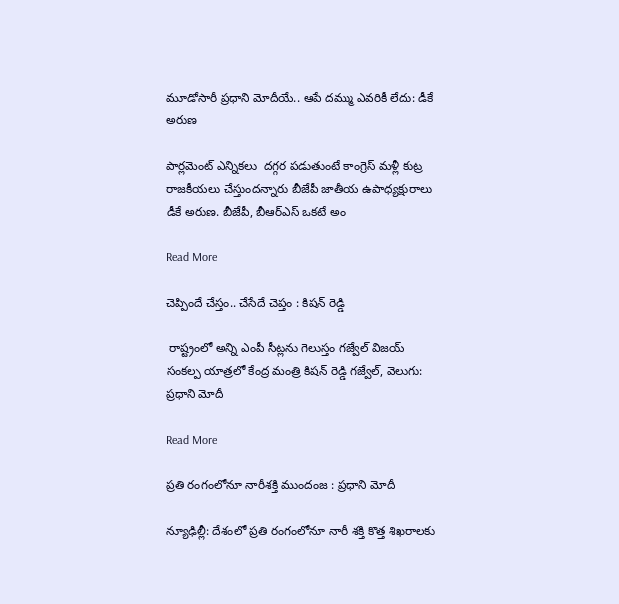మూడోసారీ ప్రధాని మోదీయే.. ఆపే దమ్ము ఎవరికీ లేదు: డీకే అరుణ

పార్లమెంట్ ఎన్నికలు  దగ్గర పడుతుంటే కాంగ్రెస్ మళ్లీ కుట్ర రాజకీయలు చేస్తుందన్నారు బీజేపీ జాతీయ ఉపాధ్యక్షురాలు డీకే అరుణ. బీజేపీ, బీఆర్ఎస్ ఒకటే అం

Read More

చెప్పిందే చేస్తం.. చేసేదే చెప్తం : కిషన్ రెడ్డి

 రాష్ట్రంలో అన్ని ఎంపీ సీట్లను గెలుస్తం గజ్వేల్ విజయ్ సంకల్ప యాత్రలో కేంద్ర మంత్రి కిషన్‌ రెడ్డి గజ్వేల్, వెలుగు: ప్రధాని మోదీ

Read More

ప్రతి రంగంలోనూ నారీశక్తి ముందంజ : ప్రధాని మోదీ

న్యూఢిల్లీ: దేశంలో ప్రతి రంగంలోనూ నారీ శక్తి కొత్త శిఖరాలకు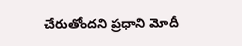చేరుతోందని ప్రధాని మోదీ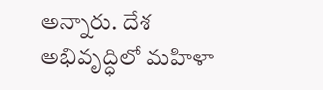అన్నారు. దేశ అభివృద్ధిలో మహిళా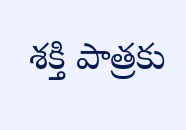శక్తి పాత్రకు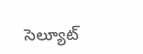సెల్యూట్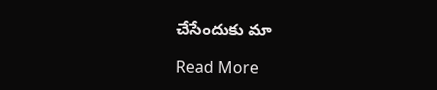చేసేందుకు మా

Read More